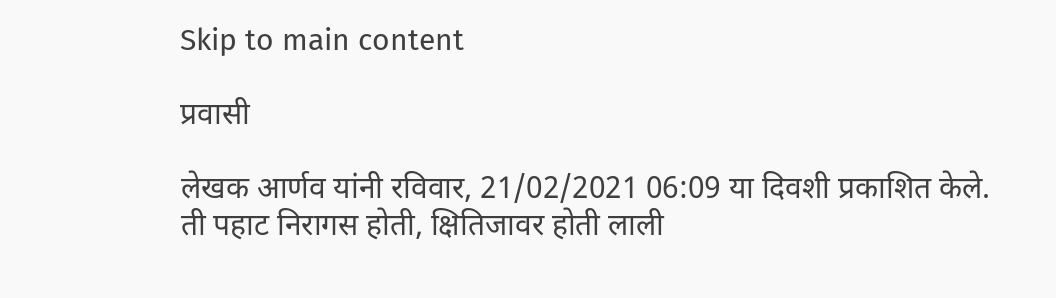Skip to main content

प्रवासी

लेखक आर्णव यांनी रविवार, 21/02/2021 06:09 या दिवशी प्रकाशित केले.
ती पहाट निरागस होती, क्षितिजावर होती लाली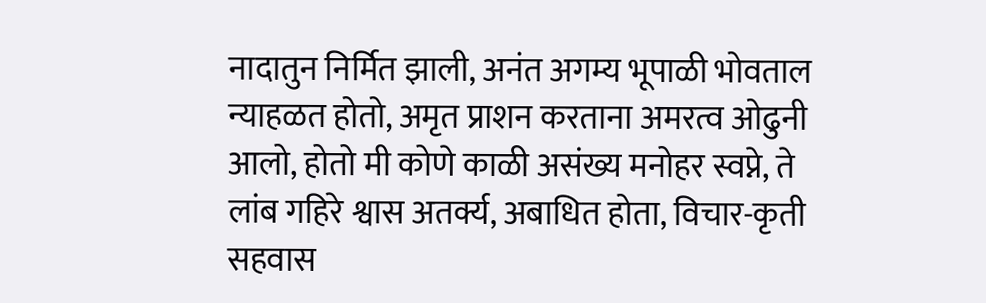नादातुन निर्मित झाली, अनंत अगम्य भूपाळी भोवताल न्याहळत होतो, अमृत प्राशन करताना अमरत्व ओढुनी आलो, होतो मी कोणे काळी असंख्य मनोहर स्वप्ने, ते लांब गहिरे श्वास अतर्क्य, अबाधित होता, विचार-कृती सहवास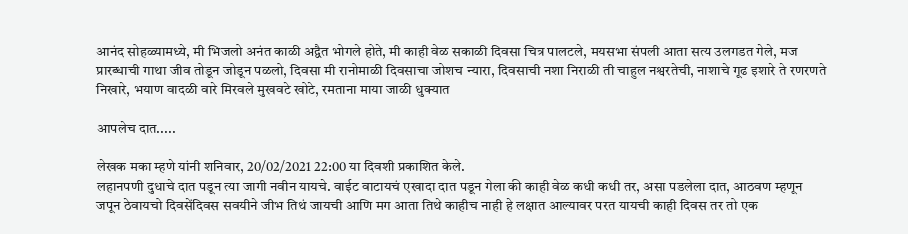आनंद सोहळ्यामध्ये, मी भिजलो अनंत काळी अद्वैत भोगले होते, मी काही वेळ सकाळी दिवसा चित्र पालटले, मयसभा संपली आता सत्य उलगडत गेले, मज प्रारब्धाची गाथा जीव तोडून जोडून पळलो, दिवसा मी रानोमाळी दिवसाचा जोशच न्यारा, दिवसाची नशा निराळी ती चाहुल नश्वरतेची, नाशाचे गूढ इशारे ते रणरणते निखारे, भयाण वादळी वारे मिरवले मुखवटे खोटे, रमताना माया जाळी धुक्यात

आपलेच दात.....

लेखक मका म्हणे यांनी शनिवार, 20/02/2021 22:00 या दिवशी प्रकाशित केले.
लहानपणी दुधाचे दात पडून त्या जागी नवीन यायचे. वाईट वाटायचं एखादा दात पडून गेला की काही वेळ कधी कधी तर, असा पडलेला दात, आठवण म्हणून जपून ठेवायचो दिवसेंदिवस सवयीने जीभ तिथं जायची आणि मग आता तिथे काहीच नाही हे लक्षात आल्यावर परत यायची काही दिवस तर तो एक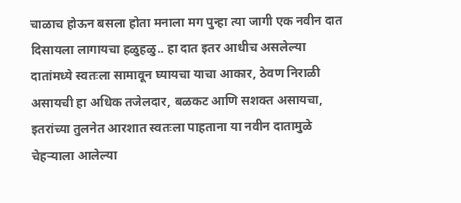चाळाच होऊन बसला होता मनाला मग पुन्हा त्या जागी एक नवीन दात दिसायला लागायचा हळुहळु.. हा दात इतर आधीच असलेल्या दातांमध्ये स्वतःला सामावून घ्यायचा याचा आकार, ठेवण निराळी असायची हा अधिक तजेलदार, बळकट आणि सशक्त असायचा, इतरांच्या तुलनेत आरशात स्वतःला पाहताना या नवीन दातामुळे चेहऱ्याला आलेल्या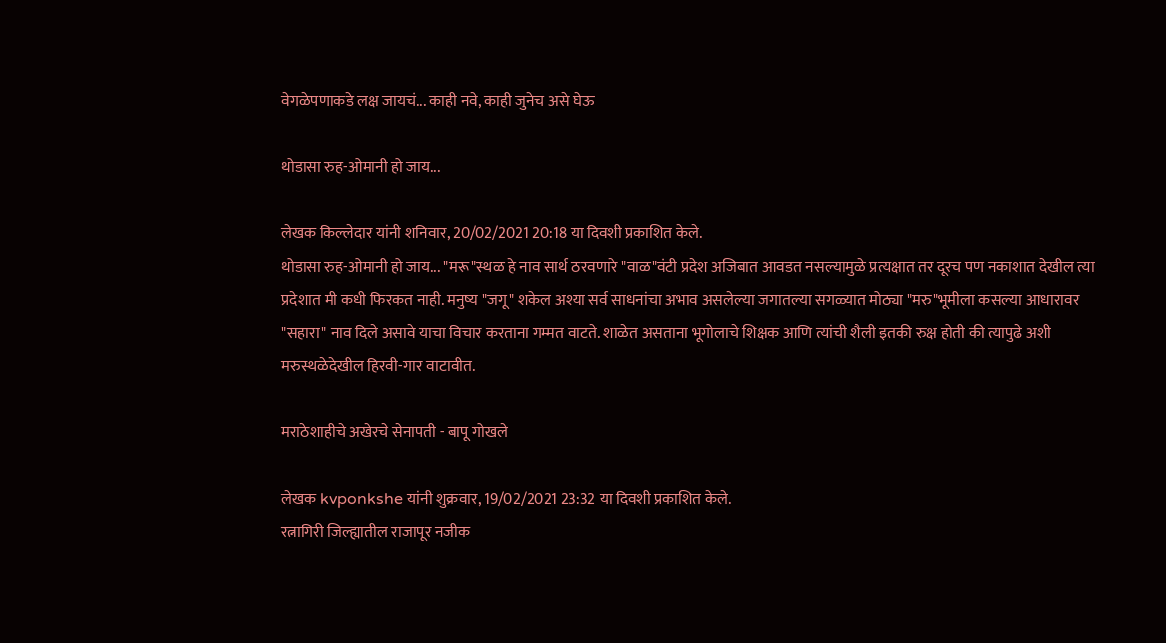वेगळेपणाकडे लक्ष जायचं... काही नवे, काही जुनेच असे घेऊ

थोडासा रुह-ओमानी हो जाय...

लेखक किल्लेदार यांनी शनिवार, 20/02/2021 20:18 या दिवशी प्रकाशित केले.
थोडासा रुह-ओमानी हो जाय... "मरू"स्थळ हे नाव सार्थ ठरवणारे "वाळ"वंटी प्रदेश अजिबात आवडत नसल्यामुळे प्रत्यक्षात तर दूरच पण नकाशात देखील त्या प्रदेशात मी कधी फिरकत नाही. मनुष्य "जगू" शकेल अश्या सर्व साधनांचा अभाव असलेल्या जगातल्या सगळ्यात मोठ्या "मरु"भूमीला कसल्या आधारावर "सहारा" नाव दिले असावे याचा विचार करताना गम्मत वाटते. शाळेत असताना भूगोलाचे शिक्षक आणि त्यांची शैली इतकी रुक्ष होती की त्यापुढे अशी मरुस्थळेदेखील हिरवी-गार वाटावीत.

मराठेशाहीचे अखेरचे सेनापती - बापू गोखले

लेखक kvponkshe यांनी शुक्रवार, 19/02/2021 23:32 या दिवशी प्रकाशित केले.
रत्नागिरी जिल्ह्यातील राजापूर नजीक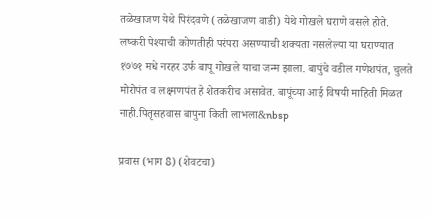तळेखाजण येथे पिरंदवणे (तळेखाजण वाडी) येथे गोखले घराणे वसले होते. लष्करी पेश्याची कोणतीही परंपरा असण्याची शक्यता नसलेल्या या घराण्यात १७७१ मधे नरहर उर्फ बापू गोखले याचा जन्म झाला. बापुंचे वडील गणेशपंत, चुलते मोरोपंत व लक्ष्मणपंत हे शेतकरीच असावेत. बापूंच्या आई विषयी माहिती मिळत नाही.पितृसहवास बापुना किती लाभला&nbsp

प्रवास (भाग 8) (शेवटचा)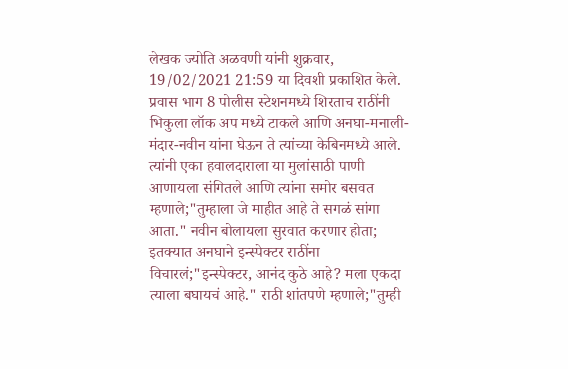लेखक ज्योति अळवणी यांनी शुक्रवार, 19/02/2021 21:59 या दिवशी प्रकाशित केले.
प्रवास भाग 8 पोलीस स्टेशनमध्ये शिरताच राठींनी भिकुला लॉक अप मध्ये टाकले आणि अनघा-मनाली-मंदार-नवीन यांना घेऊन ते त्यांच्या केबिनमध्ये आले. त्यांनी एका हवालदाराला या मुलांसाठी पाणी आणायला संगितले आणि त्यांना समोर बसवत म्हणाले;"तुम्हाला जे माहीत आहे ते सगळं सांगा आता." नवीन बोलायला सुरवात करणार होता; इतक्यात अनघाने इन्स्पेक्टर राठींना विचारलं;"इन्स्पेक्टर, आनंद कुठे आहे? मला एकदा त्याला बघायचं आहे." राठी शांतपणे म्हणाले;"तुम्ही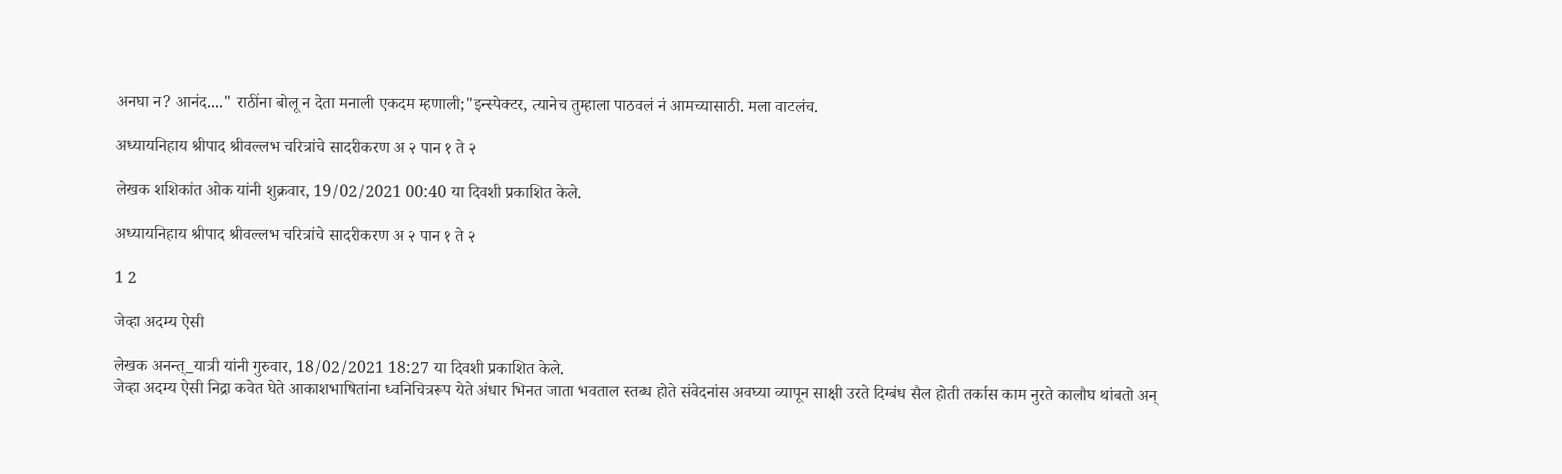अनघा न? आनंद...." राठींना बोलू न देता मनाली एकदम म्हणाली;"इन्स्पेक्टर, त्यानेच तुम्हाला पाठवलं नं आमच्यासाठी. मला वाटलंच.

अध्यायनिहाय श्रीपाद श्रीवल्लभ चरित्रांचे सादरीकरण अ २ पान १ ते २

लेखक शशिकांत ओक यांनी शुक्रवार, 19/02/2021 00:40 या दिवशी प्रकाशित केले.

अध्यायनिहाय श्रीपाद श्रीवल्लभ चरित्रांचे सादरीकरण अ २ पान १ ते २

1 2

जेव्हा अदम्य ऐसी

लेखक अनन्त्_यात्री यांनी गुरुवार, 18/02/2021 18:27 या दिवशी प्रकाशित केले.
जेव्हा अदम्य ऐसी निद्रा कवेत घेते आकाशभाषितांना ध्वनिचित्ररूप येते अंधार भिनत जाता भवताल स्तब्ध होते संवेदनांस अवघ्या व्यापून साक्षी उरते दिग्बंध सैल होती तर्कास काम नुरते कालौघ थांबतो अन्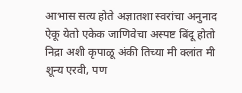आभास सत्य होते अज्ञातशा स्वरांचा अनुनाद ऐकू येतो एकेक जाणिवेचा अस्पष्ट बिंदू होतो निद्रा अशी कृपाळू अंकी तिच्या मी क्लांत मी शून्य एरवी, पण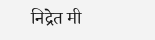निद्रेत मी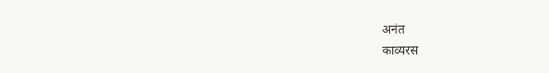अनंत
काव्यरस